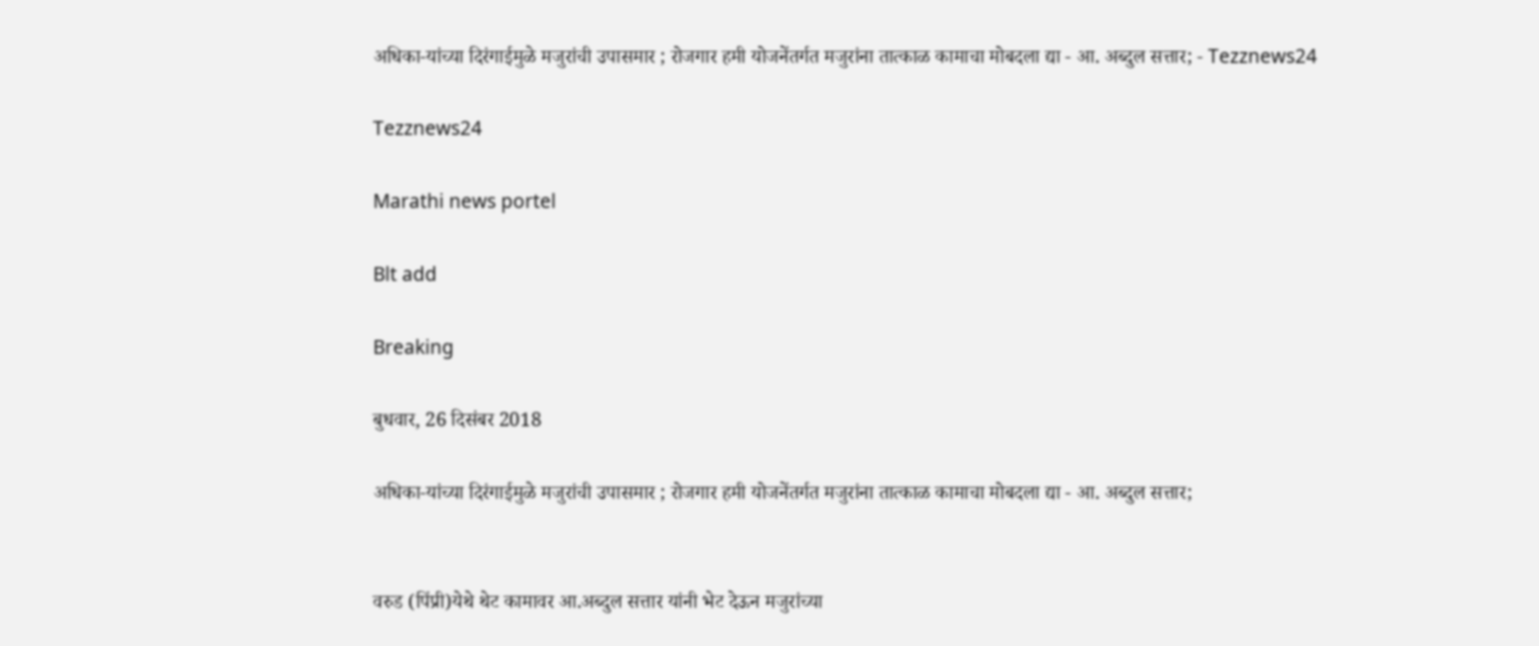अधिका-यांच्या दिरंगाईमुळे मजुरांची उपासमार ; रोजगार हमी योजनेंतर्गत मजुरांना तात्काळ कामाचा मोबदला द्या - आ. अब्दुल सत्तार; - Tezznews24

Tezznews24

Marathi news portel

Blt add

Breaking

बुधवार, 26 दिसंबर 2018

अधिका-यांच्या दिरंगाईमुळे मजुरांची उपासमार ; रोजगार हमी योजनेंतर्गत मजुरांना तात्काळ कामाचा मोबदला द्या - आ. अब्दुल सत्तार;


वरुड (पिंप्री)येथे थेट कामावर आ.अब्दुल सत्तार यांनी भेट देऊन मजुरांच्या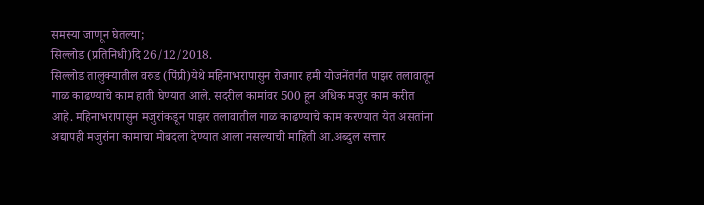समस्या जाणून घेतल्या;
सिल्लोड (प्रतिनिधी)दि 26/12/2018.
सिल्लोड तालुक्यातील वरुड (पिंप्री)येथे महिनाभरापासुन रोजगार हमी योजनेंतर्गत पाझर तलावातून गाळ काढण्याचे काम हाती घेण्यात आले. सदरील कामांवर 500 हून अधिक मजुर काम करीत आहे. महिनाभरापासुन मजुरांकडून पाझर तलावातील गाळ काढण्याचे काम करण्यात येत असतांना अद्यापही मजुरांना कामाचा मोबदला देण्यात आला नसल्याची माहिती आ.अब्दुल सत्तार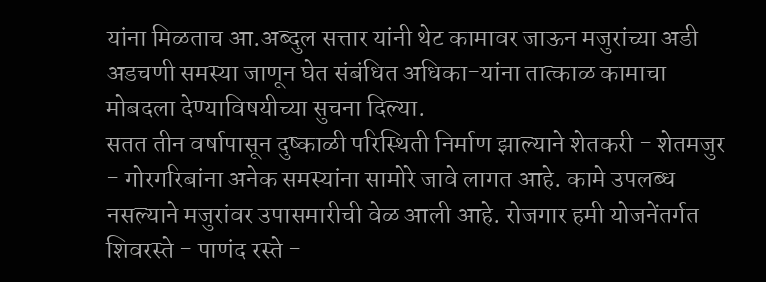यांना मिळताच आ.अब्दुल सत्तार यांनी थेट कामावर जाऊन मजुरांच्या अडी अडचणी समस्या जाणून घेत संबंधित अधिका-यांना तात्काळ कामाचा मोबदला देण्याविषयीच्या सुचना दिल्या.
सतत तीन वर्षापासून दुष्काळी परिस्थिती निर्माण झाल्याने शेतकरी - शेतमजुर - गोरगरिबांना अनेक समस्यांना सामोरे जावे लागत आहे. कामे उपलब्ध नसल्याने मजुरांवर उपासमारीची वेळ आली आहे. रोजगार हमी योजनेंतर्गत शिवरस्ते - पाणंद रस्ते -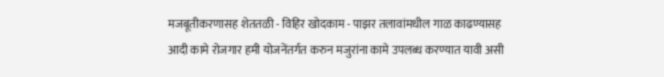मजबूतीकरणासह शेततळी - विहिर खोदकाम - पाझर तलावांमधील गाळ काढण्यासह आदी कामे रोजगार हमी योजनेंतर्गत करुन मजुरांना कामे उपलब्ध करण्यात यावी असी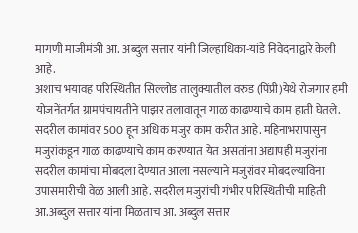मागणी माजीमंञी आ. अब्दुल सत्तार यांनी जिल्हाधिका-यांडे निवेदनाद्वारे केली आहे.
अशाच भयावह परिस्थितीत सिल्लोड तालुक्यातील वरुड (पिंप्री)येथे रोजगार हमी योजनेंतर्गत ग्रामपंचायतीने पाझर तलावातून गाळ काढण्याचे काम हाती घेतले. सदरील कामांवर 500 हून अधिक मजुर काम करीत आहे. महिनाभरापासुन मजुरांकडून गाळ काढण्याचे काम करण्यात येत असतांना अद्यापही मजुरांना सदरील कामांचा मोबदला देण्यात आला नसल्याने मजुरांवर मोबदल्याविना उपासमारीची वेळ आली आहे. सदरील मजुरांची गंभीर परिस्थितीची माहिती आ.अब्दुल सत्तार यांना मिळताच आ. अब्दुल सत्तार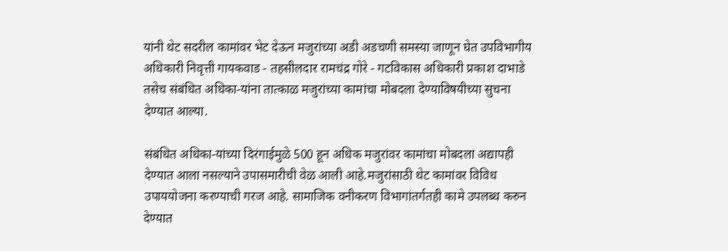यांनी थेट सदरील कामांवर भेट देऊन मजुरांच्या अडी अडचणी समस्या जाणून घेत उपविभागीय अधिकारी निवृत्ती गायकवाड - तहसीलदार रामचंद्र गोरे - गटविकास अधिकारी प्रकाश दाभाडे तसेच संबंधित अधिका-यांना तात्काळ मजुरांच्या कामांचा मोबदला देण्याविषयीच्या सुचना देण्यात आल्या.

संबंधित अधिका-यांच्या दिरंगाईमुळे 500 हून अधिक मजुरांवर कामांचा मोबदला अद्यापही देण्यात आला नसल्याने उपासमारीची वेळ आली आहे.मजुरांसाठी थेट कामांवर विविध उपाययोजना करण्याची गरज आहे. सामाजिक वनीकरण विभागांतर्गतही कामे उपलब्ध करुन देण्यात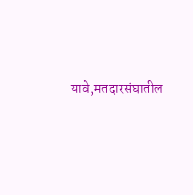यावे,मतदारसंघातील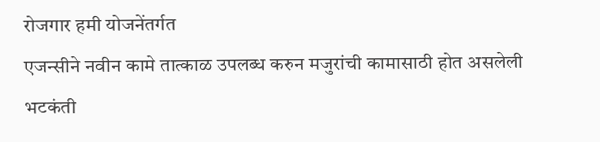रोजगार हमी योजनेंतर्गत
एजन्सीने नवीन कामे तात्काळ उपलब्ध करुन मजुरांची कामासाठी होत असलेली भटकंती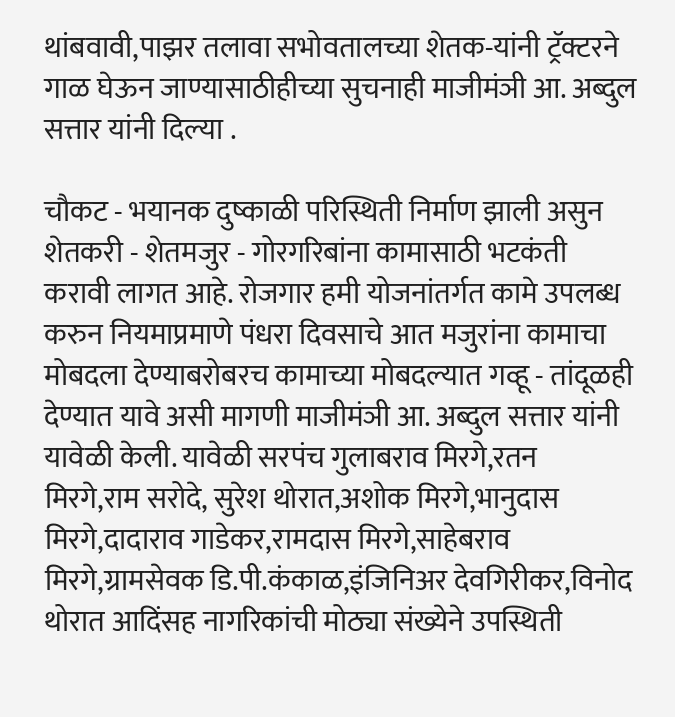थांबवावी,पाझर तलावा सभोवतालच्या शेतक-यांनी ट्रॅक्टरने गाळ घेऊन जाण्यासाठीहीच्या सुचनाही माजीमंञी आ. अब्दुल सत्तार यांनी दिल्या .

चौकट - भयानक दुष्काळी परिस्थिती निर्माण झाली असुन शेतकरी - शेतमजुर - गोरगरिबांना कामासाठी भटकंती करावी लागत आहे. रोजगार हमी योजनांतर्गत कामे उपलब्ध करुन नियमाप्रमाणे पंधरा दिवसाचे आत मजुरांना कामाचा मोबदला देण्याबरोबरच कामाच्या मोबदल्यात गव्हू - तांदूळही देण्यात यावे असी मागणी माजीमंञी आ. अब्दुल सत्तार यांनी यावेळी केली. यावेळी सरपंच गुलाबराव मिरगे,रतन मिरगे,राम सरोदे, सुरेश थोरात,अशोक मिरगे,भानुदास मिरगे,दादाराव गाडेकर,रामदास मिरगे,साहेबराव मिरगे,ग्रामसेवक डि.पी.कंकाळ,इंजिनिअर देवगिरीकर,विनोद थोरात आदिंसह नागरिकांची मोठ्या संख्येने उपस्थिती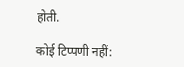होती.

कोई टिप्पणी नहीं: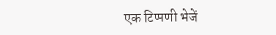एक टिप्पणी भेजें